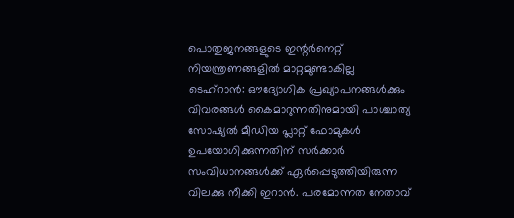പൊതുജനങ്ങളുടെ ഇന്റർനെറ്റ് നിയന്ത്രണങ്ങളിൽ മാറ്റമുണ്ടാകില്ല
ടെഹ്റാൻ: ഔദ്യോഗിക പ്രഖ്യാപനങ്ങൾക്കും വിവരങ്ങൾ കൈമാറുന്നതിനുമായി പാശ്ചാത്യ സോഷ്യൽ മീഡിയ പ്ലാറ്റ് ഫോമുകൾ ഉപയോഗിക്കുന്നതിന് സർക്കാർ സംവിധാനങ്ങൾക്ക് ഏർപ്പെടുത്തിയിരുന്ന വിലക്കു നീക്കി ഇറാൻ. പരമോന്നത നേതാവ്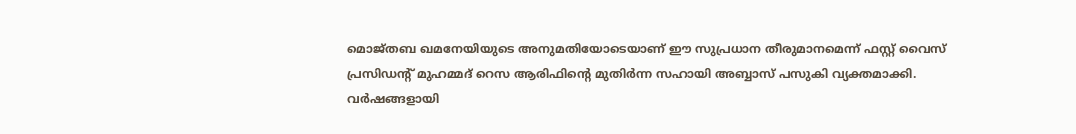മൊജ്തബ ഖമനേയിയുടെ അനുമതിയോടെയാണ് ഈ സുപ്രധാന തീരുമാനമെന്ന് ഫസ്റ്റ് വൈസ് പ്രസിഡന്റ് മുഹമ്മദ് റെസ ആരിഫിന്റെ മുതിർന്ന സഹായി അബ്ബാസ് പസുകി വ്യക്തമാക്കി.
വർഷങ്ങളായി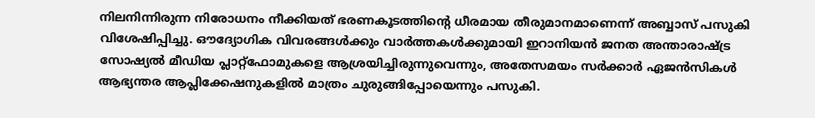നിലനിന്നിരുന്ന നിരോധനം നീക്കിയത് ഭരണകൂടത്തിന്റെ ധീരമായ തീരുമാനമാണെന്ന് അബ്ബാസ് പസുകി വിശേഷിപ്പിച്ചു. ഔദ്യോഗിക വിവരങ്ങൾക്കും വാർത്തകൾക്കുമായി ഇറാനിയൻ ജനത അന്താരാഷ്ട്ര സോഷ്യൽ മീഡിയ പ്ലാറ്റ്ഫോമുകളെ ആശ്രയിച്ചിരുന്നുവെന്നും, അതേസമയം സർക്കാർ ഏജൻസികൾ ആഭ്യന്തര ആപ്ലിക്കേഷനുകളിൽ മാത്രം ചുരുങ്ങിപ്പോയെന്നും പസുകി.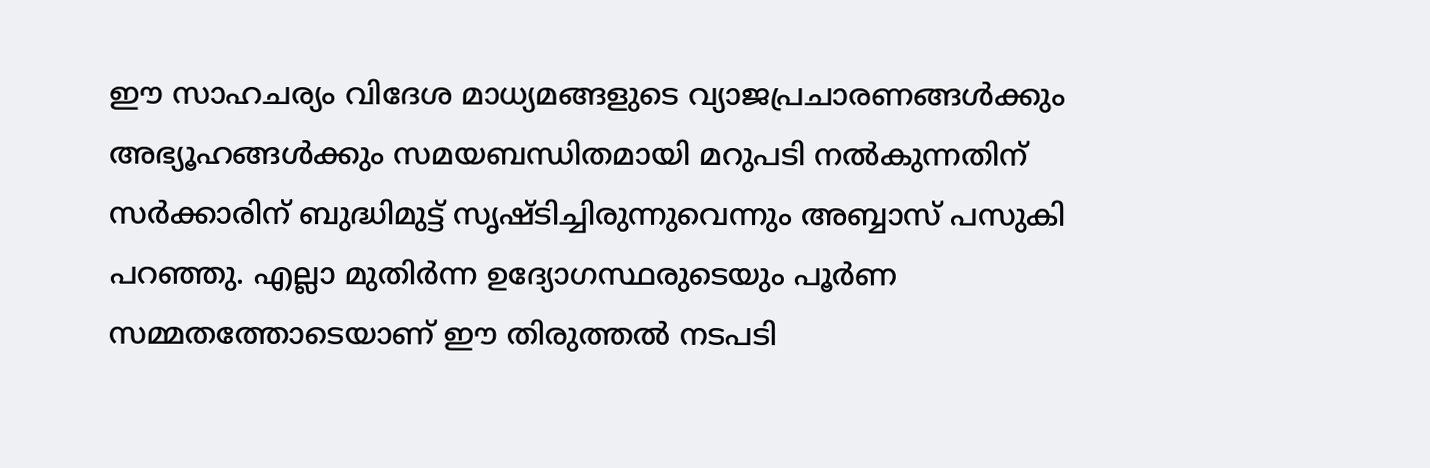ഈ സാഹചര്യം വിദേശ മാധ്യമങ്ങളുടെ വ്യാജപ്രചാരണങ്ങൾക്കും അഭ്യൂഹങ്ങൾക്കും സമയബന്ധിതമായി മറുപടി നൽകുന്നതിന് സർക്കാരിന് ബുദ്ധിമുട്ട് സൃഷ്ടിച്ചിരുന്നുവെന്നും അബ്ബാസ് പസുകി പറഞ്ഞു. എല്ലാ മുതിർന്ന ഉദ്യോഗസ്ഥരുടെയും പൂർണ സമ്മതത്തോടെയാണ് ഈ തിരുത്തൽ നടപടി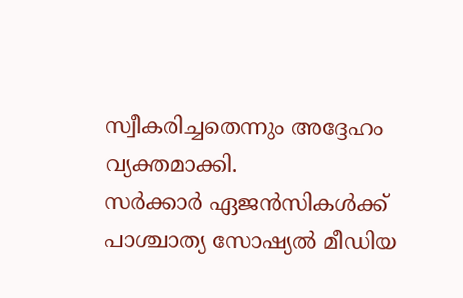സ്വീകരിച്ചതെന്നും അദ്ദേഹം വ്യക്തമാക്കി.
സർക്കാർ ഏജൻസികൾക്ക് പാശ്ചാത്യ സോഷ്യൽ മീഡിയ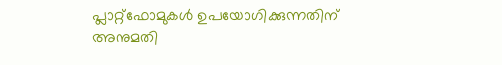പ്ലാറ്റ്ഫോമുകൾ ഉപയോഗിക്കുന്നതിന് അനുമതി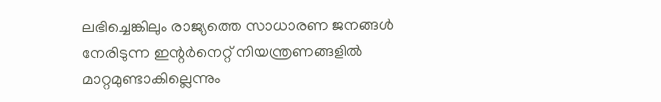ലഭിച്ചെങ്കിലും രാജ്യത്തെ സാധാരണ ജനങ്ങൾ നേരിടുന്ന ഇന്റർനെറ്റ് നിയന്ത്രണങ്ങളിൽ മാറ്റമുണ്ടാകില്ലെന്നും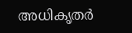അധികൃതർ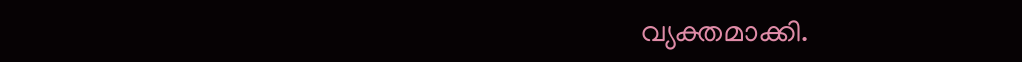വ്യക്തമാക്കി.